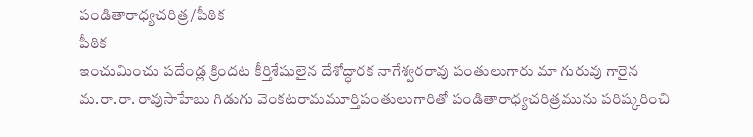పండితారాధ్యచరిత్ర/పీఠిక
పీఠిక
ఇంచుమించు పదేండ్ల క్రిందట కీర్తిశేషులైన దేశోద్ధారక నాగేశ్వరరావు పంతులుగారు మా గురువు గారైన మ.రా.రా. రావుసాహేబు గిడుగు వెంకటరామమూర్తిపంతులుగారితో పండితారాధ్యచరిత్రమును పరిష్కరించి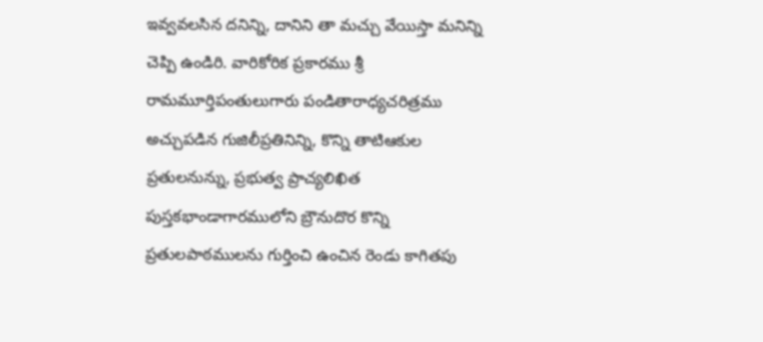ఇవ్వవలసిన దనిన్ని, దానిని తా మచ్చు వేయిస్తా మనిన్ని చెప్పి ఉండిరి. వారికోరిక ప్రకారము శ్రీ రామమూర్తిపంతులుగారు పండితారాధ్యచరిత్రము అచ్చుపడిన గుజిలీప్రతినిన్ని, కొన్ని తాటిఆకుల ప్రతులనున్ను, ప్రభుత్వ ప్రాచ్యలిఖిత పుస్తకభాండాగారములోని బ్రౌనుదొర కొన్ని ప్రతులపాఠములను గుర్తించి ఉంచిన రెండు కాగితపు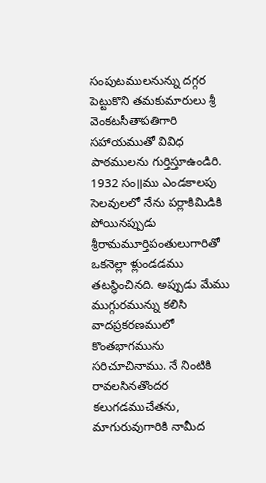సంపుటములనున్ను దగ్గర పెట్టుకొని తమకుమారులు శ్రీ వెంకటసీతాపతిగారి సహాయముతో వివిధ పాఠములను గుర్తిస్తూఉండిరి. 1932 సం॥ము ఎండకాలపు సెలవులలో నేను పర్లాకిమిడికి పోయినప్పుడు శ్రీరామమూర్తిపంతులుగారితో ఒకనెల్లా ళ్లుండడము తటస్థించినది. అప్పుడు మేము ముగ్గురమున్ను కలిసి వాదప్రకరణములో కొంతభాగమును సరిచూచినాము. నే నింటికి రావలసినతొందర కలుగడముచేతను, మాగురువుగారికి నామీద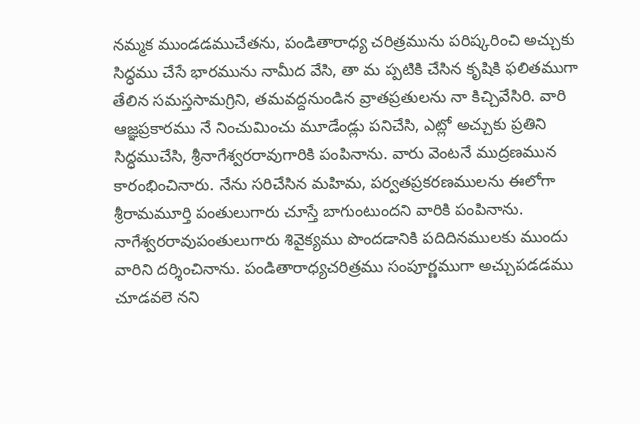నమ్మక ముండడముచేతను, పండితారాధ్య చరిత్రమును పరిష్కరించి అచ్చుకు సిద్ధము చేసే భారమును నామీద వేసి, తా మ ప్పటికి చేసిన కృషికి ఫలితముగా తేలిన సమస్తసామగ్రిని, తమవద్దనుండిన వ్రాతప్రతులను నా కిచ్చివేసిరి. వారి ఆజ్ఞప్రకారము నే నించుమించు మూడేండ్లు పనిచేసి, ఎట్లో అచ్చుకు ప్రతిని సిద్ధముచేసి, శ్రీనాగేశ్వరరావుగారికి పంపినాను. వారు వెంటనే ముద్రణమున కారంభించినారు. నేను సరిచేసిన మహిమ, పర్వతప్రకరణములను ఈలోగా శ్రీరామమూర్తి పంతులుగారు చూస్తే బాగుంటుందని వారికి పంపినాను.
నాగేశ్వరరావుపంతులుగారు శివైక్యము పొందడానికి పదిదినములకు ముందు వారిని దర్శించినాను. పండితారాధ్యచరిత్రము సంపూర్ణముగా అచ్చుపడడము చూడవలె నని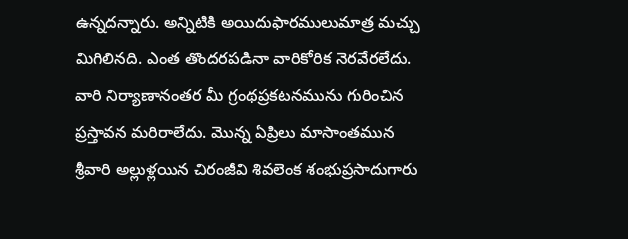ఉన్నదన్నారు. అన్నిటికి అయిదుఫారములుమాత్ర మచ్చు మిగిలినది. ఎంత తొందరపడినా వారికోరిక నెరవేరలేదు. వారి నిర్యాణానంతర మీ గ్రంథప్రకటనమును గురించిన ప్రస్తావన మరిరాలేదు. మొన్న ఏప్రిలు మాసాంతమున శ్రీవారి అల్లుళ్లయిన చిరంజీవి శివలెంక శంభుప్రసాదుగారు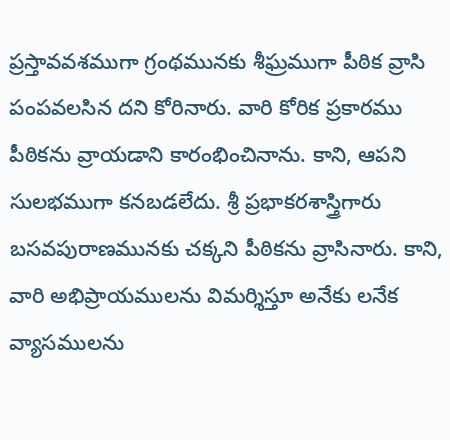ప్రస్తావవశముగా గ్రంథమునకు శీఘ్రముగా పీఠిక వ్రాసి పంపవలసిన దని కోరినారు. వారి కోరిక ప్రకారము పీఠికను వ్రాయడాని కారంభించినాను. కాని, ఆపని సులభముగా కనబడలేదు. శ్రీ ప్రభాకరశాస్త్రిగారు బసవపురాణమునకు చక్కని పీఠికను వ్రాసినారు. కాని, వారి అభిప్రాయములను విమర్శిస్తూ అనేకు లనేక వ్యాసములను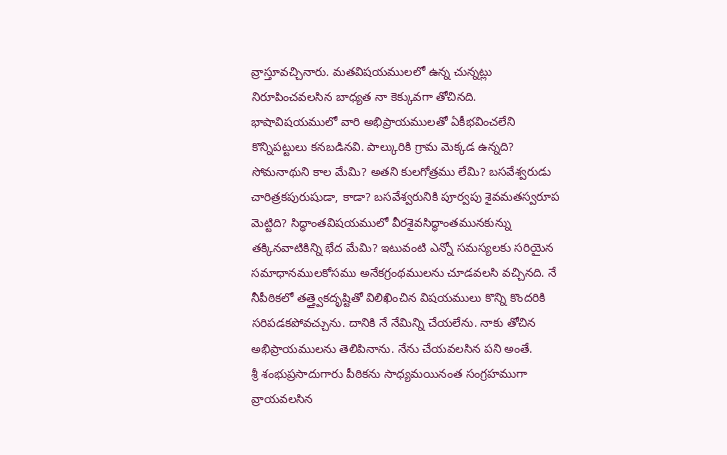వ్రాస్తూవచ్చినారు. మతవిషయములలో ఉన్న చున్నట్లు నిరూపించవలసిన బాధ్యత నా కెక్కువగా తోచినది. భాషావిషయములో వారి అభిప్రాయములతో ఏకీభవించలేని కొన్నిపట్టులు కనబడినవి. పాల్కురికి గ్రామ మెక్కడ ఉన్నది? సోమనాథుని కాల మేమి? అతని కులగోత్రము లేమి? బసవేశ్వరుడు చారిత్రకపురుషుడా, కాడా? బసవేశ్వరునికి పూర్వపు శైవమతస్వరూప మెట్టిది? సిద్ధాంతవిషయములో వీరశైవసిద్ధాంతమునకున్ను తక్కినవాటికిన్ని భేద మేమి? ఇటువంటి ఎన్నో సమస్యలకు సరియైన సమాధానములకోసము అనేకగ్రంథములను చూడవలసి వచ్చినది. నే నీపీఠికలో తత్త్వైకదృష్టితో విలిఖించిన విషయములు కొన్ని కొందరికి సరిపడకపోవచ్చును. దానికి నే నేమిన్ని చేయలేను. నాకు తోచిన అభిప్రాయములను తెలిపినాను. నేను చేయవలసిన పని అంతే.
శ్రీ శంభుప్రసాదుగారు పీఠికను సాధ్యమయినంత సంగ్రహముగా వ్రాయవలసిన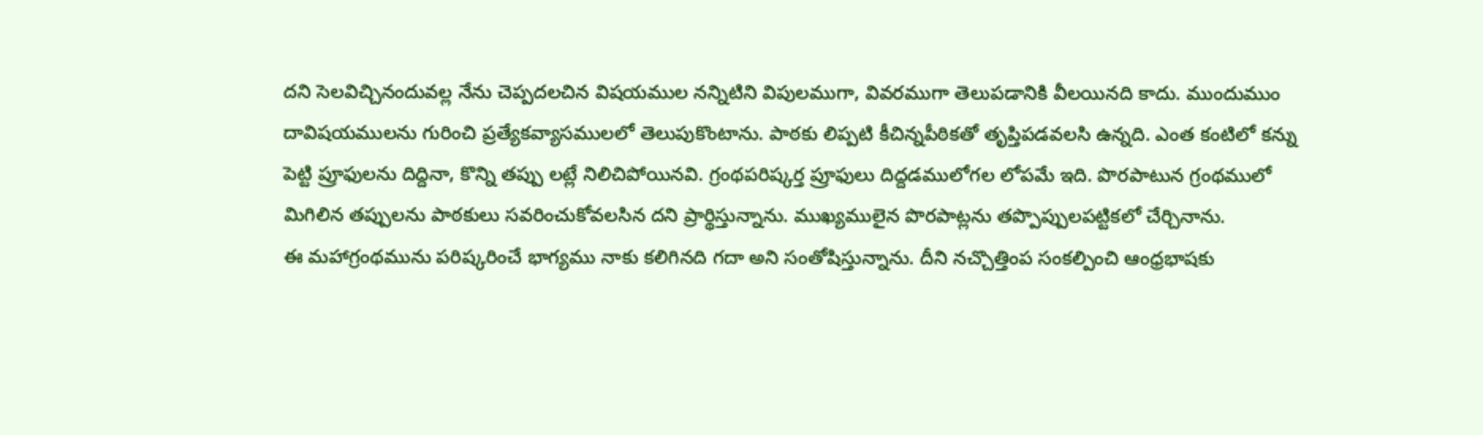దని సెలవిచ్చినందువల్ల నేను చెప్పదలచిన విషయముల నన్నిటిని విపులముగా, వివరముగా తెలుపడానికి వీలయినది కాదు. ముందుముం దావిషయములను గురించి ప్రత్యేకవ్యాసములలో తెలుపుకొంటాను. పాఠకు లిప్పటి కీచిన్నపీఠికతో తృప్తిపడవలసి ఉన్నది. ఎంత కంటిలో కన్ను పెట్టి ప్రూఫులను దిద్దినా, కొన్ని తప్పు లట్లే నిలిచిపోయినవి. గ్రంథపరిష్కర్త ప్రూఫులు దిద్దడములోగల లోపమే ఇది. పొరపాటున గ్రంథములో మిగిలిన తప్పులను పాఠకులు సవరించుకోవలసిన దని ప్రార్థిస్తున్నాను. ముఖ్యములైన పొరపాట్లను తప్పొప్పులపట్టికలో చేర్చినాను.
ఈ మహాగ్రంథమును పరిష్కరించే భాగ్యము నాకు కలిగినది గదా అని సంతోషిస్తున్నాను. దీని నచ్చొత్తింప సంకల్పించి ఆంధ్రభాషకు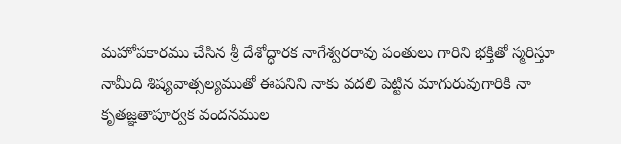మహోపకారము చేసిన శ్రీ దేశోద్ధారక నాగేశ్వరరావు పంతులు గారిని భక్తితో స్మరిస్తూ నామీది శిష్యవాత్సల్యముతో ఈపనిని నాకు వదలి పెట్టిన మాగురువుగారికి నా కృతజ్ఞతాపూర్వక వందనముల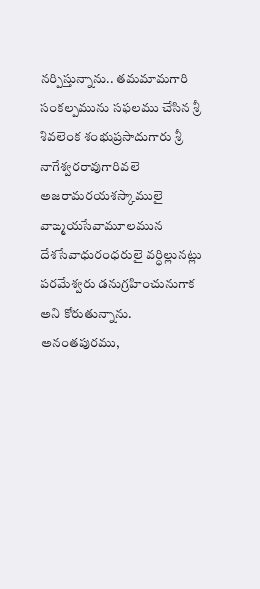నర్పిస్తున్నాను.. తమమామగారి సంకల్పమును సఫలము చేసిన శ్రీ శివలెంక శంభుప్రసాదుగారు శ్రీ నాగేశ్వరరావుగారివలె అజరామరయశస్కాములై వాఙ్మయసేవామూలమున దేశసేవాధురంధరులై వర్ధిల్లునట్లు పరమేశ్వరు డనుగ్రహించునుగాక అని కోరుతున్నాను.
అనంతపురము,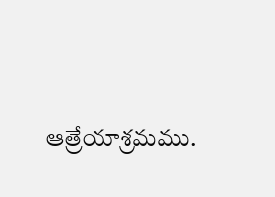ఆత్రేయాశ్రమము.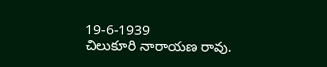19-6-1939
చిలుకూరి నారాయణ రావు.